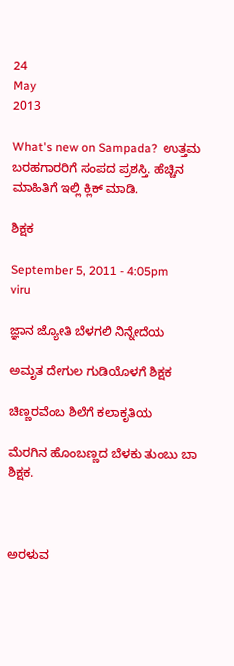24
May
2013

What's new on Sampada?  ಉತ್ತಮ ಬರಹಗಾರರಿಗೆ ಸಂಪದ ಪ್ರಶಸ್ತಿ. ಹೆಚ್ಚಿನ ಮಾಹಿತಿಗೆ ಇಲ್ಲಿ ಕ್ಲಿಕ್ ಮಾಡಿ.

ಶಿಕ್ಷಕ

September 5, 2011 - 4:05pm
viru

ಜ್ಞಾನ ಜ್ಯೋತಿ ಬೆಳಗಲಿ ನಿನ್ನೇದೆಯ

ಅಮೃತ ದೇಗುಲ ಗುಡಿಯೊಳಗೆ ಶಿಕ್ಷಕ

ಚಿಣ್ಣರವೆಂಬ ಶಿಲೆಗೆ ಕಲಾಕೃತಿಯ

ಮೆರಗಿನ ಹೊಂಬಣ್ಣದ ಬೆಳಕು ತುಂಬು ಬಾ ಶಿಕ್ಷಕ.



ಅರಳುವ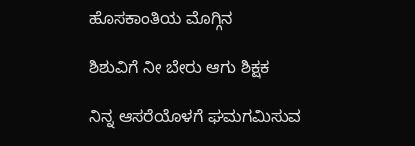ಹೊಸಕಾಂತಿಯ ಮೊಗ್ಗಿನ

ಶಿಶುವಿಗೆ ನೀ ಬೇರು ಆಗು ಶಿಕ್ಷಕ

ನಿನ್ನ ಆಸರೆಯೊಳಗೆ ಘಮಗಮಿಸುವ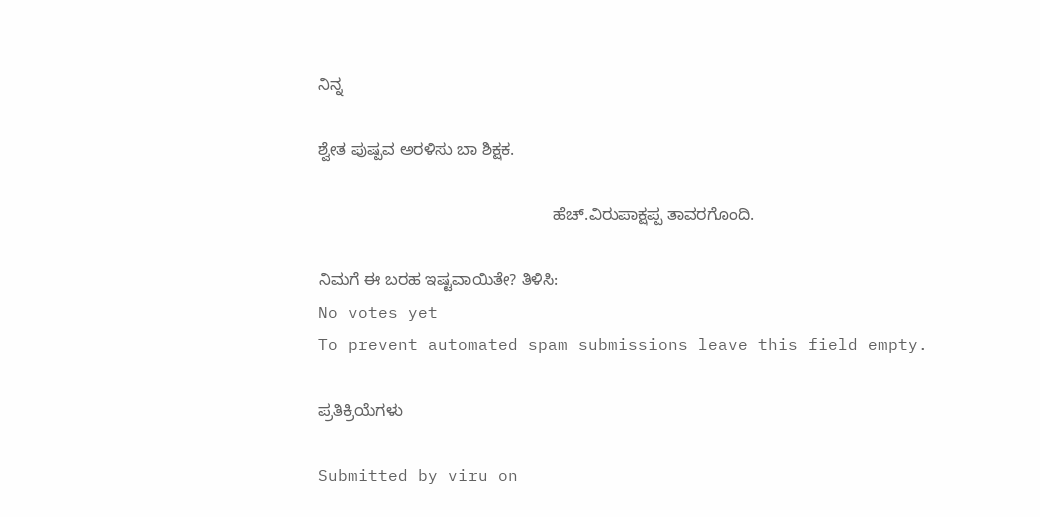ನಿನ್ನ

ಶ್ವೇತ ಪುಷ್ಪವ ಅರಳಿಸು ಬಾ ಶಿಕ್ಷಕ.

                                                   ಹೆಚ್.ವಿರುಪಾಕ್ಷಪ್ಪ ತಾವರಗೊಂದಿ.

ನಿಮಗೆ ಈ ಬರಹ ಇಷ್ಟವಾಯಿತೇ? ತಿಳಿಸಿ:
No votes yet
To prevent automated spam submissions leave this field empty.

ಪ್ರತಿಕ್ರಿಯೆಗಳು

Submitted by viru on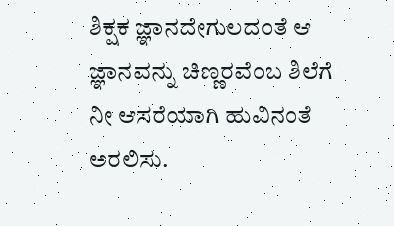ಶಿಕ್ಷಕ ಜ್ಞಾನದೇಗುಲದಂತೆ ಆ ಜ್ಞಾನವನ್ನು ಚಿಣ್ಣರವೆಂಬ ಶಿಲೆಗೆ ನೀ ಆಸರೆಯಾಗಿ ಹುವಿನಂತೆ ಅರಲಿಸು.